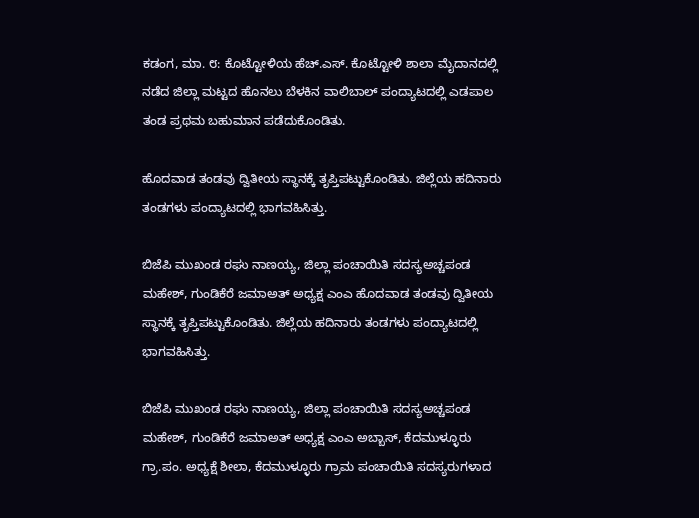ಕಡಂಗ, ಮಾ. ೮: ಕೊಟ್ಟೋಳಿಯ ಹೆಚ್.ಎಸ್. ಕೊಟ್ಟೋಳಿ ಶಾಲಾ ಮೈದಾನದಲ್ಲಿ ನಡೆದ ಜಿಲ್ಲಾ ಮಟ್ಟದ ಹೊನಲು ಬೆಳಕಿನ ವಾಲಿಬಾಲ್ ಪಂದ್ಯಾಟದಲ್ಲಿ ಎಡಪಾಲ ತಂಡ ಪ್ರಥಮ ಬಹುಮಾನ ಪಡೆದುಕೊಂಡಿತು.

ಹೊದವಾಡ ತಂಡವು ದ್ವಿತೀಯ ಸ್ಥಾನಕ್ಕೆ ತೃಪ್ತಿಪಟ್ಟುಕೊಂಡಿತು. ಜಿಲ್ಲೆಯ ಹದಿನಾರು ತಂಡಗಳು ಪಂದ್ಯಾಟದಲ್ಲಿ ಭಾಗವಹಿಸಿತ್ತು.

ಬಿಜೆಪಿ ಮುಖಂಡ ರಘು ನಾಣಯ್ಯ, ಜಿಲ್ಲಾ ಪಂಚಾಯಿತಿ ಸದಸ್ಯಅಚ್ಚಪಂಡ ಮಹೇಶ್, ಗುಂಡಿಕೆರೆ ಜಮಾಅತ್ ಅಧ್ಯಕ್ಷ ಎಂಎ ಹೊದವಾಡ ತಂಡವು ದ್ವಿತೀಯ ಸ್ಥಾನಕ್ಕೆ ತೃಪ್ತಿಪಟ್ಟುಕೊಂಡಿತು. ಜಿಲ್ಲೆಯ ಹದಿನಾರು ತಂಡಗಳು ಪಂದ್ಯಾಟದಲ್ಲಿ ಭಾಗವಹಿಸಿತ್ತು.

ಬಿಜೆಪಿ ಮುಖಂಡ ರಘು ನಾಣಯ್ಯ, ಜಿಲ್ಲಾ ಪಂಚಾಯಿತಿ ಸದಸ್ಯಅಚ್ಚಪಂಡ ಮಹೇಶ್, ಗುಂಡಿಕೆರೆ ಜಮಾಅತ್ ಅಧ್ಯಕ್ಷ ಎಂಎ ಅಬ್ಬಾಸ್, ಕೆದಮುಳ್ಳೂರು ಗ್ರಾ.ಪಂ. ಅಧ್ಯಕ್ಷೆ ಶೀಲಾ, ಕೆದಮುಳ್ಳೂರು ಗ್ರಾಮ ಪಂಚಾಯಿತಿ ಸದಸ್ಯರುಗಳಾದ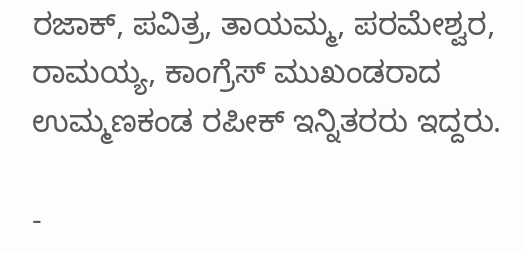ರಜಾಕ್, ಪವಿತ್ರ, ತಾಯಮ್ಮ, ಪರಮೇಶ್ವರ, ರಾಮಯ್ಯ, ಕಾಂಗ್ರೆಸ್ ಮುಖಂಡರಾದ ಉಮ್ಮಣಕಂಡ ರಪೀಕ್ ಇನ್ನಿತರರು ಇದ್ದರು.

-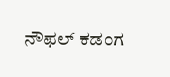ನೌಫಲ್ ಕಡಂಗ